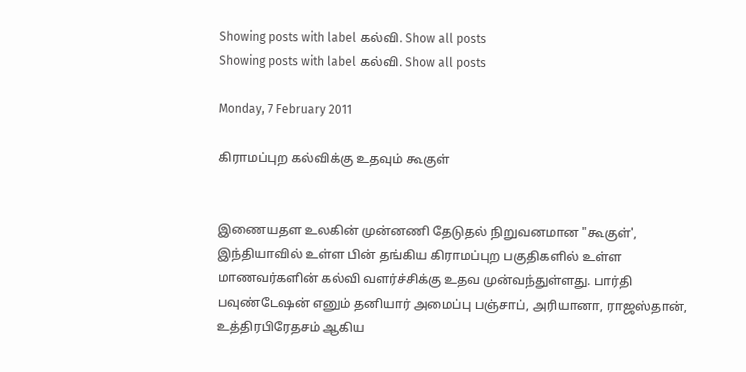Showing posts with label கல்வி. Show all posts
Showing posts with label கல்வி. Show all posts

Monday, 7 February 2011

கிராமப்புற கல்விக்கு உதவும் கூகுள்


இணையதள உலகின் முன்னணி தேடுதல் நிறுவனமான "கூகுள்', இந்தியாவில் உள்ள பின் தங்கிய கிராமப்புற பகுதிகளில் உள்ள மாணவர்களின் கல்வி வளர்ச்சிக்கு உதவ முன்வந்துள்ளது. பார்தி பவுண்டேஷன் எனும் தனியார் அமைப்பு பஞ்சாப், அரியானா, ராஜஸ்தான், உத்திரபிரேதசம் ஆகிய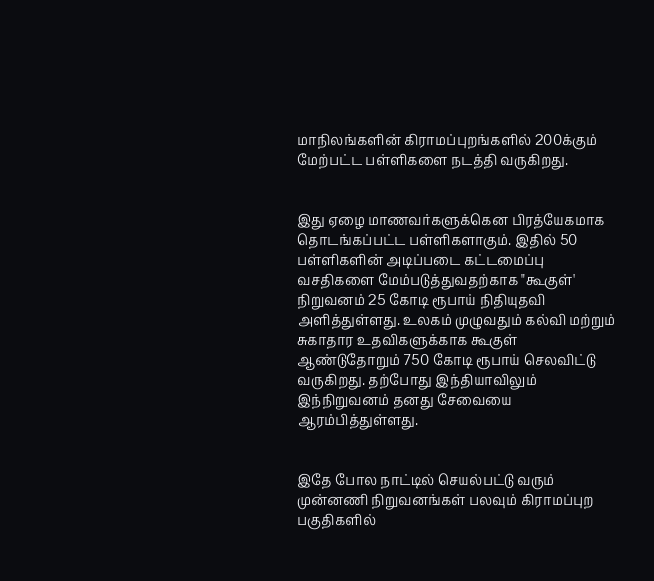மாநிலங்களின் கிராமப்புறங்களில் 200க்கும் மேற்பட்ட பள்ளிகளை நடத்தி வருகிறது.


இது ஏழை மாணவர்களுக்கென பிரத்யேகமாக தொடங்கப்பட்ட பள்ளிகளாகும். இதில் 50 பள்ளிகளின் அடிப்படை கட்டமைப்பு வசதிகளை மேம்படுத்துவதற்காக "கூகுள்' நிறுவனம் 25 கோடி ரூபாய் நிதியுதவி அளித்துள்ளது. உலகம் முழுவதும் கல்வி மற்றும் சுகாதார உதவிகளுக்காக கூகுள் ஆண்டுதோறும் 750 கோடி ரூபாய் செலவிட்டு வருகிறது. தற்போது இந்தியாவிலும் இந்நிறுவனம் தனது சேவையை ஆரம்பித்துள்ளது.


இதே போல நாட்டில் செயல்பட்டு வரும் முன்னணி நிறுவனங்கள் பலவும் கிராமப்புற பகுதிகளில்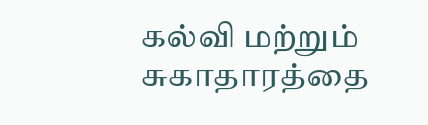கல்வி மற்றும் சுகாதாரத்தை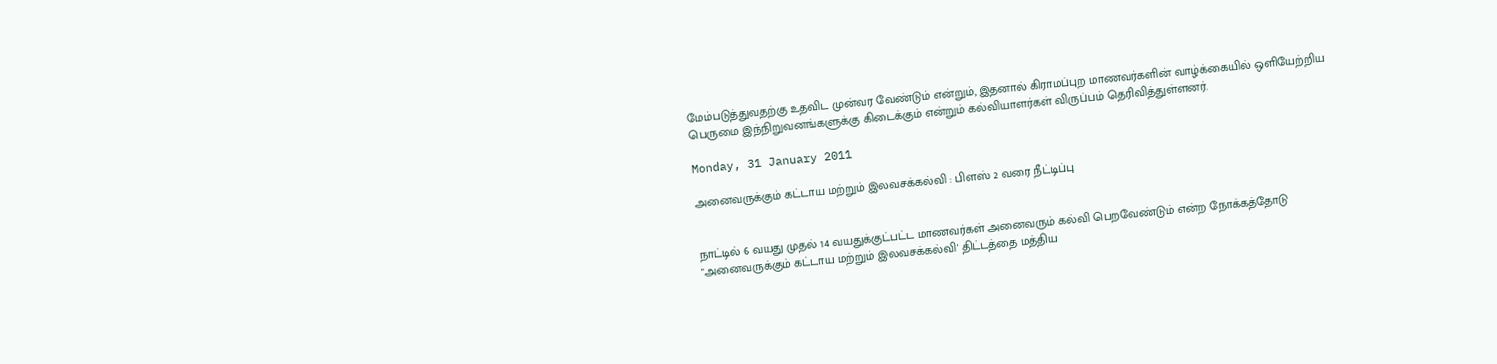மேம்படுத்துவதற்கு உதவிட முன்வர வேண்டும் என்றும், இதனால் கிராமப்புற மாணவர்களின் வாழ்க்கையில் ஒளியேற்றிய பெருமை இந்நிறுவனங்களுக்கு கிடைக்கும் என்றும் கல்வியாளர்கள் விருப்பம் தெரிவித்துள்ளனர்.

Monday, 31 January 2011

அனைவருக்கும் கட்டாய மற்றும் இலவசக்கல்வி : பிளஸ் 2 வரை நீட்டிப்பு


நாட்டில் 6 வயது முதல் 14 வயதுக்குட்பட்ட மாணவர்கள் அனைவரும் கல்வி பெறவேண்டும் என்ற நோக்கத்தோடு "அனைவருக்கும் கட்டாய மற்றும் இலவசக்கல்வி' திட்டத்தை மத்திய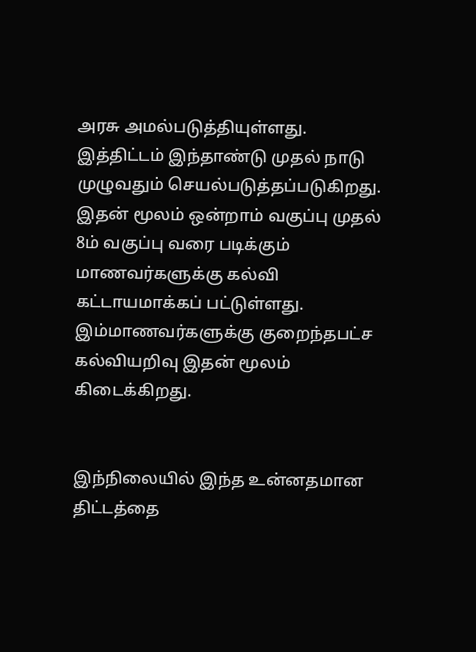அரசு அமல்படுத்தியுள்ளது. இத்திட்டம் இந்தாண்டு முதல் நாடு முழுவதும் செயல்படுத்தப்படுகிறது. இதன் மூலம் ஒன்றாம் வகுப்பு முதல் 8ம் வகுப்பு வரை படிக்கும் மாணவர்களுக்கு கல்வி கட்டாயமாக்கப் பட்டுள்ளது. இம்மாணவர்களுக்கு குறைந்தபட்ச கல்வியறிவு இதன் மூலம் கிடைக்கிறது.


இந்நிலையில் இந்த உன்னதமான திட்டத்தை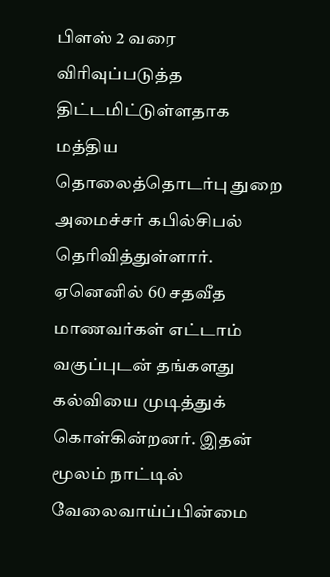பிளஸ் 2 வரை விரிவுப்படுத்த திட்டமிட்டுள்ளதாக மத்திய தொலைத்தொடர்பு துறை அமைச்சர் கபில்சிபல் தெரிவித்துள்ளார்.  ஏனெனில் 60 சதவீத மாணவர்கள் எட்டாம் வகுப்புடன் தங்களது கல்வியை முடித்துக் கொள்கின்றனர். இதன் மூலம் நாட்டில் வேலைவாய்ப்பின்மை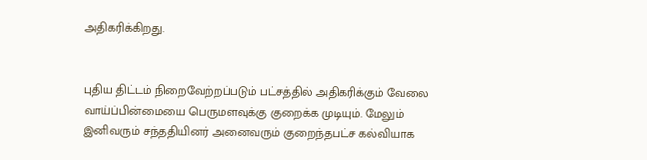அதிகரிக்கிறது.


புதிய திட்டம் நிறைவேற்றப்படும் பட்சத்தில் அதிகரிக்கும் வேலை வாய்ப்பின்மையை பெருமளவுக்கு குறைக்க முடியும். மேலும் இனிவரும் சந்ததியினர் அனைவரும் குறைந்தபட்ச கல்வியாக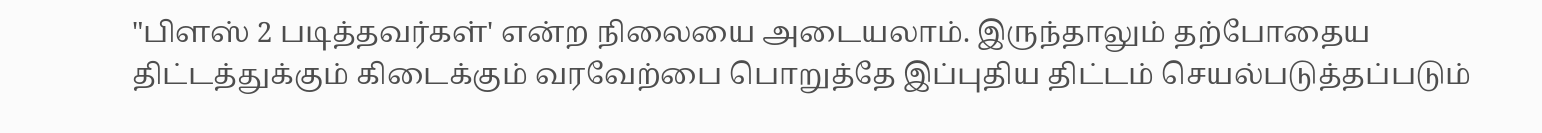"பிளஸ் 2 படித்தவர்கள்' என்ற நிலையை அடையலாம். இருந்தாலும் தற்போதைய திட்டத்துக்கும் கிடைக்கும் வரவேற்பை பொறுத்தே இப்புதிய திட்டம் செயல்படுத்தப்படும்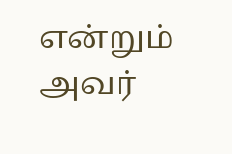என்றும் அவர்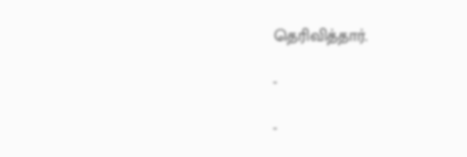தெரிவித்தார்.

-

-